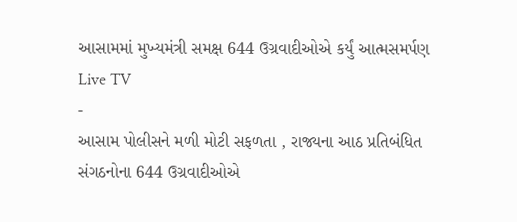આસામમાં મુખ્યમંત્રી સમક્ષ 644 ઉગ્રવાદીઓએ કર્યું આત્મસમર્પણ
Live TV
-
આસામ પોલીસને મળી મોટી સફળતા , રાજ્યના આઠ પ્રતિબંધિત સંગઠનોના 644 ઉગ્રવાદીઓએ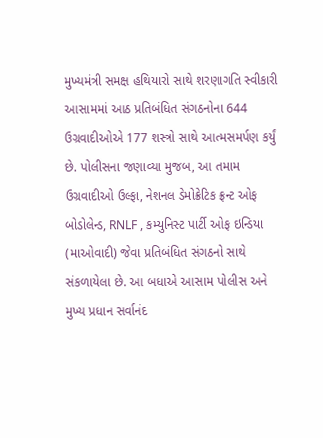મુખ્યમંત્રી સમક્ષ હથિયારો સાથે શરણાગતિ સ્વીકારી
આસામમાં આઠ પ્રતિબંધિત સંગઠનોના 644 ઉગ્રવાદીઓએ 177 શસ્ત્રો સાથે આત્મસમર્પણ કર્યું છે. પોલીસના જણાવ્યા મુજબ, આ તમામ ઉગ્રવાદીઓ ઉલ્ફા, નેશનલ ડેમોક્રેટિક ફ્રન્ટ ઓફ બોડોલેન્ડ, RNLF , કમ્યુનિસ્ટ પાર્ટી ઓફ ઇન્ડિયા (માઓવાદી) જેવા પ્રતિબંધિત સંગઠનો સાથે સંકળાયેલા છે. આ બધાએ આસામ પોલીસ અને મુખ્ય પ્રધાન સર્વાનંદ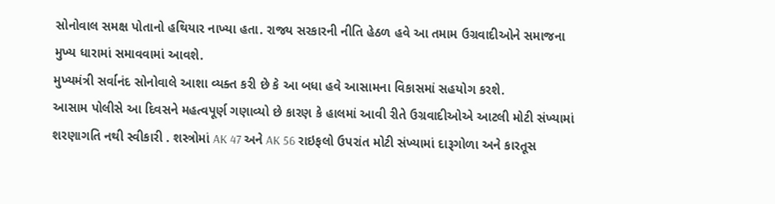સોનોવાલ સમક્ષ પોતાનો હથિયાર નાખ્યા હતા. રાજ્ય સરકારની નીતિ હેઠળ હવે આ તમામ ઉગ્રવાદીઓને સમાજના મુખ્ય ધારામાં સમાવવામાં આવશે.
મુખ્યમંત્રી સર્વાનંદ સોનોવાલે આશા વ્યક્ત કરી છે કે આ બધા હવે આસામના વિકાસમાં સહયોગ કરશે.
આસામ પોલીસે આ દિવસને મહત્વપૂર્ણ ગણાવ્યો છે કારણ કે હાલમાં આવી રીતે ઉગ્રવાદીઓએ આટલી મોટી સંખ્યામાં શરણાગતિ નથી સ્વીકારી . શસ્ત્રોમાં AK 47 અને AK 56 રાઇફલો ઉપરાંત મોટી સંખ્યામાં દારૂગોળા અને કારતૂસ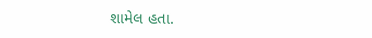શામેલ હતા.